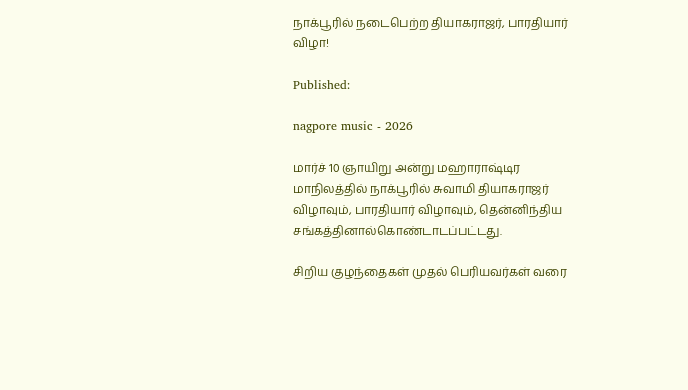நாக்பூரில் நடைபெற்ற தியாகராஜர், பாரதியார் விழா!

Published:

nagpore music - 2026

மார்ச் 10 ஞாயிறு அன்று மஹாராஷ்டிர மாநிலத்தில் நாக்பூரில் சுவாமி தியாகராஜர் விழாவும், பாரதியார் விழாவும், தென்னிந்திய சங்கத்தினால்கொண்டாடப்பட்டது.

சிறிய குழந்தைகள் முதல் பெரியவர்கள் வரை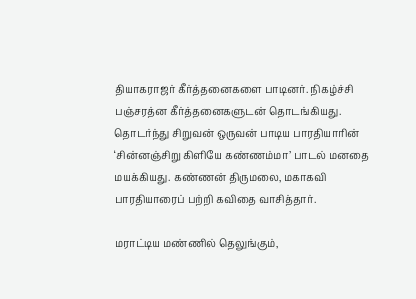தியாகராஜர் கீர்த்தனைகளை பாடினர். நிகழ்ச்சி பஞ்சரத்ன கீர்த்தனைகளுடன் தொடங்கியது. தொடர்ந்து சிறுவன் ஒருவன் பாடிய பாரதியாரின் ‘சின்னஞ்சிறு கிளியே கண்ணம்மா’ பாடல் மனதை மயக்கியது. கண்ணன் திருமலை, மகாகவி பாரதியாரைப் பற்றி கவிதை வாசித்தார்.

மராட்டிய மண்ணில் தெலுங்கும்,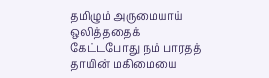தமிழும் அருமையாய் ஒலித்ததைக் கேட்டபோது நம் பாரதத் தாயின் மகிமையை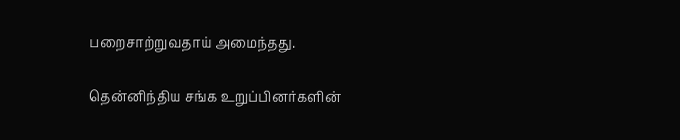பறைசாற்றுவதாய் அமைந்தது.

தென்னிந்திய சங்க உறுப்பினர்களின்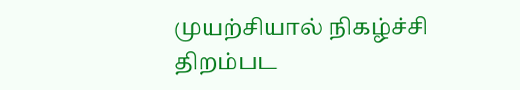முயற்சியால் நிகழ்ச்சி திறம்பட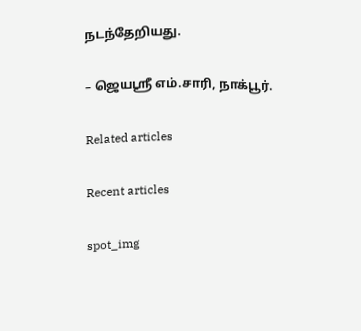நடந்தேறியது.

– ஜெயஸ்ரீ எம்.சாரி, நாக்பூர்.

Related articles

Recent articles

spot_img